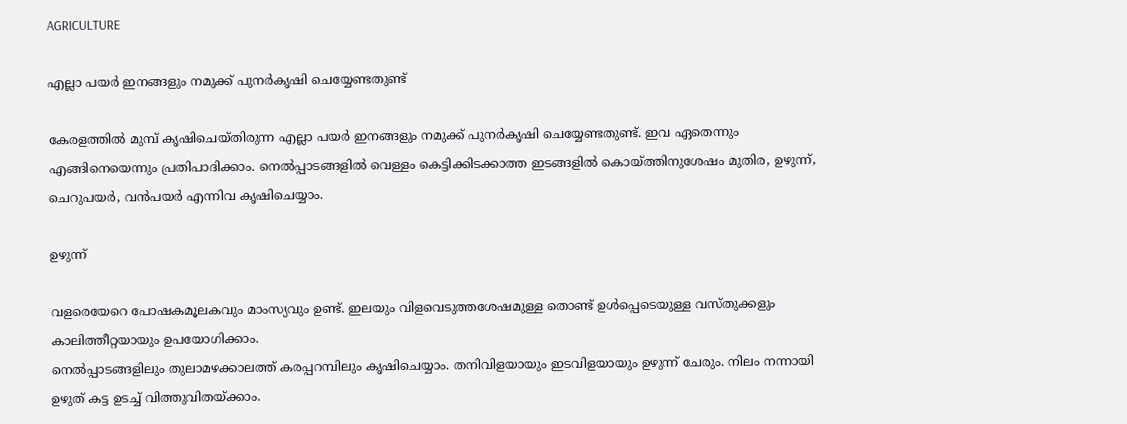AGRICULTURE

എല്ലാ പയര്‍ ഇനങ്ങളും നമുക്ക് പുനര്‍കൃഷി ചെയ്യേണ്ടതുണ്ട്

കേരളത്തില്‍ മുമ്പ് കൃഷിചെയ്തിരുന്ന എല്ലാ പയര്‍ ഇനങ്ങളും നമുക്ക് പുനര്‍കൃഷി ചെയ്യേണ്ടതുണ്ട്. ഇവ ഏതെന്നും എങ്ങിനെയെന്നും പ്രതിപാദിക്കാം. നെല്‍പ്പാടങ്ങളില്‍ വെള്ളം കെട്ടിക്കിടക്കാത്ത ഇടങ്ങളില്‍ കൊയ്ത്തിനുശേഷം മുതിര, ഉഴുന്ന്, ചെറുപയര്‍, വന്‍പയര്‍ എന്നിവ കൃഷിചെയ്യാം.

ഉഴുന്ന്

വളരെയേറെ പോഷകമൂലകവും മാംസ്യവും ഉണ്ട്. ഇലയും വിളവെടുത്തശേഷമുള്ള തൊണ്ട് ഉള്‍പ്പെടെയുള്ള വസ്തുക്കളും കാലിത്തീറ്റയായും ഉപയോഗിക്കാം.
നെല്‍പ്പാടങ്ങളിലും തുലാമഴക്കാലത്ത് കരപ്പറമ്പിലും കൃഷിചെയ്യാം. തനിവിളയായും ഇടവിളയായും ഉഴുന്ന് ചേരും. നിലം നന്നായി ഉഴുത് കട്ട ഉടച്ച് വിത്തുവിതയ്ക്കാം.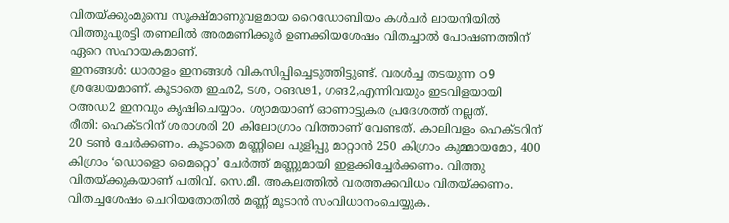വിതയ്ക്കുംമുമ്പെ സൂക്ഷ്മാണുവളമായ റൈഡോബിയം കള്‍ചര്‍ ലായനിയില്‍ വിത്തുപുരട്ടി തണലില്‍ അരമണിക്കൂര്‍ ഉണക്കിയശേഷം വിതച്ചാല്‍ പോഷണത്തിന് ഏറെ സഹായകമാണ്.
ഇനങ്ങള്‍: ധാരാളം ഇനങ്ങള്‍ വികസിപ്പിച്ചെടുത്തിട്ടുണ്ട്. വരള്‍ച്ച തടയുന്ന ഠ9 ശ്രദ്ധേയമാണ്. കൂടാതെ ഇഛ2, ടശ, ഠങഢ1, ഗങ2,എന്നിവയും ഇടവിളയായി ഠഅഡ2 ഇനവും കൃഷിചെയ്യാം. ശ്യാമയാണ് ഓണാട്ടുകര പ്രദേശത്ത് നല്ലത്.
രീതി: ഹെക്ടറിന് ശരാശരി 20 കിലോഗ്രാം വിത്താണ് വേണ്ടത്. കാലിവളം ഹെക്ടറിന് 20 ടണ്‍ ചേര്‍ക്കണം. കൂടാതെ മണ്ണിലെ പുളിപ്പു മാറ്റാന്‍ 250 കിഗ്രാം കുമ്മായമോ, 400 കിഗ്രാം ‘ഡൊളൊ മൈറ്റൊ’ ചേര്‍ത്ത് മണ്ണുമായി ഇളക്കിച്ചേര്‍ക്കണം. വിത്തു വിതയ്ക്കുകയാണ് പതിവ്. സെ.മീ. അകലത്തില്‍ വരത്തക്കവിധം വിതയ്ക്കണം. വിതച്ചശേഷം ചെറിയതോതില്‍ മണ്ണ് മൂടാന്‍ സംവിധാനംചെയ്യുക.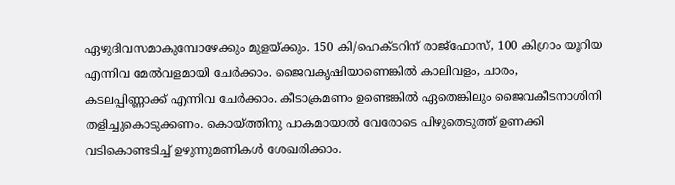ഏഴുദിവസമാകുമ്പോഴേക്കും മുളയ്ക്കും. 150 കി/ഹെക്ടറിന് രാജ്ഫോസ്, 100 കിഗ്രാം യൂറിയ എന്നിവ മേല്‍വളമായി ചേര്‍ക്കാം. ജൈവകൃഷിയാണെങ്കില്‍ കാലിവളം, ചാരം, കടലപ്പിണ്ണാക്ക് എന്നിവ ചേര്‍ക്കാം. കീടാക്രമണം ഉണ്ടെങ്കില്‍ ഏതെങ്കിലും ജൈവകീടനാശിനി തളിച്ചുകൊടുക്കണം. കൊയ്ത്തിനു പാകമായാല്‍ വേരോടെ പിഴുതെടുത്ത് ഉണക്കി വടികൊണ്ടടിച്ച് ഉഴുന്നുമണികള്‍ ശേഖരിക്കാം.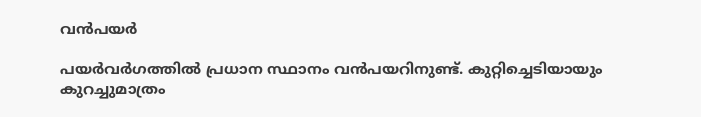വന്‍പയര്‍

പയര്‍വര്‍ഗത്തില്‍ പ്രധാന സ്ഥാനം വന്‍പയറിനുണ്ട്. കുറ്റിച്ചെടിയായും കുറച്ചുമാത്രം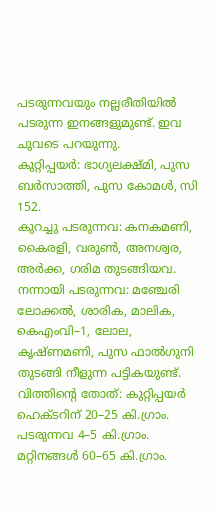പടരുന്നവയും നല്ലരീതിയില്‍ പടരുന്ന ഇനങ്ങളുമുണ്ട്. ഇവ ചുവടെ പറയുന്നു.
കുറ്റിപ്പയര്‍: ഭാഗ്യലക്ഷ്മി, പുസ ബര്‍സാത്തി, പുസ കോമള്‍, സി 152.
കുറച്ചു പടരുന്നവ: കനകമണി, കൈരളി, വരുണ്‍, അനശ്വര, അര്‍ക്ക, ഗരിമ തുടങ്ങിയവ.
നന്നായി പടരുന്നവ: മഞ്ചേരി ലോക്കല്‍, ശാരിക, മാലിക, കെഎംവി–1, ലോല, കൃഷ്ണമണി, പുസ ഫാല്‍ഗുനി തുടങ്ങി നീളുന്ന പട്ടികയുണ്ട്.
വിത്തിന്റെ തോത്: കുറ്റിപ്പയര്‍ ഹെക്ടറിന് 20–25 കി.ഗ്രാം. പടരുന്നവ 4–5 കി.ഗ്രാം. മറ്റിനങ്ങള്‍ 60–65 കി.ഗ്രാം.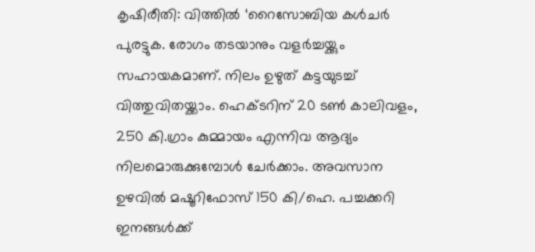കൃഷിരീതി: വിത്തില്‍ ‘റൈസോബിയ കള്‍ചര്‍ പുരട്ടുക. രോഗം തടയാനും വളര്‍ച്ചയ്ക്കും സഹായകമാണ്. നിലം ഉഴുത് കട്ടയുടച്ച് വിത്തുവിതയ്ക്കാം. ഹെക്ടറിന് 20 ടണ്‍ കാലിവളം, 250 കി.ഗ്രാം കുമ്മായം എന്നിവ ആദ്യം നിലമൊരുക്കുമ്പോള്‍ ചേര്‍ക്കാം. അവസാന ഉഴവില്‍ മഷൂറിഫോസ് 150 കി/ഹെ. പച്ചക്കറി ഇനങ്ങള്‍ക്ക്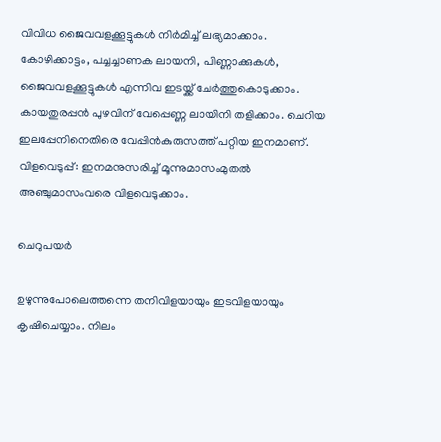വിവിധ ജൈവവളക്കൂട്ടുകള്‍ നിര്‍മിച്ച് ലഭ്യമാക്കാം. കോഴിക്കാട്ടം, പച്ചച്ചാണക ലായനി, പിണ്ണാക്കുകള്‍, ജൈവവളക്കൂട്ടുകള്‍ എന്നിവ ഇടയ്ക്ക് ചേര്‍ത്തുകൊടുക്കാം.
കായതുരപ്പന്‍ പുഴവിന് വേപ്പെണ്ണ ലായിനി തളിക്കാം. ചെറിയ ഇലപ്പേനിനെതിരെ വേപ്പിന്‍കുരുസത്ത് പറ്റിയ ഇനമാണ്.
വിളവെടുപ്പ്: ഇനമനുസരിച്ച് മൂന്നുമാസംമുതല്‍ അഞ്ചുമാസംവരെ വിളവെടുക്കാം.

ചെറുപയര്‍

ഉഴുന്നുപോലെത്തന്നെ തനിവിളയായും ഇടവിളയായും കൃഷിചെയ്യാം. നിലം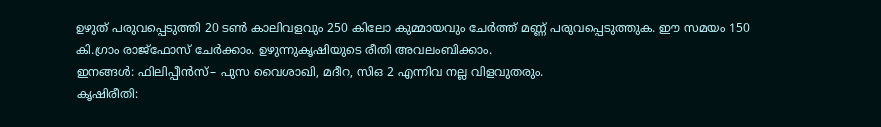ഉഴുത് പരുവപ്പെടുത്തി 20 ടണ്‍ കാലിവളവും 250 കിലോ കുമ്മായവും ചേര്‍ത്ത് മണ്ണ് പരുവപ്പെടുത്തുക. ഈ സമയം 150 കി.ഗ്രാം രാജ്ഫോസ് ചേര്‍ക്കാം. ഉഴുന്നുകൃഷിയുടെ രീതി അവലംബിക്കാം.
ഇനങ്ങള്‍: ഫിലിപ്പീന്‍സ്– പുസ വൈശാഖി, മദീറ, സിഒ 2 എന്നിവ നല്ല വിളവുതരും.
കൃഷിരീതി: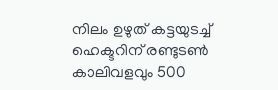നിലം ഉഴുത് കട്ടയുടച്ച് ഹെക്ടറിന് രണ്ടുടണ്‍ കാലിവളവും 500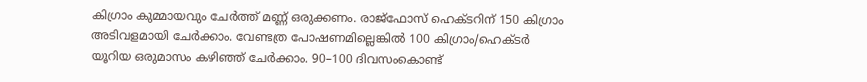കിഗ്രാം കുമ്മായവും ചേര്‍ത്ത് മണ്ണ് ഒരുക്കണം. രാജ്ഫോസ് ഹെക്ടറിന് 150 കിഗ്രാം അടിവളമായി ചേര്‍ക്കാം. വേണ്ടത്ര പോഷണമില്ലെങ്കില്‍ 100 കിഗ്രാം/ഹെക്ടര്‍ യൂറിയ ഒരുമാസം കഴിഞ്ഞ് ചേര്‍ക്കാം. 90–100 ദിവസംകൊണ്ട്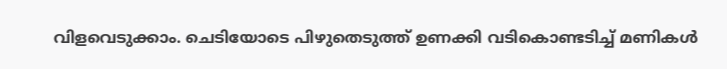വിളവെടുക്കാം. ചെടിയോടെ പിഴുതെടുത്ത് ഉണക്കി വടികൊണ്ടടിച്ച് മണികള്‍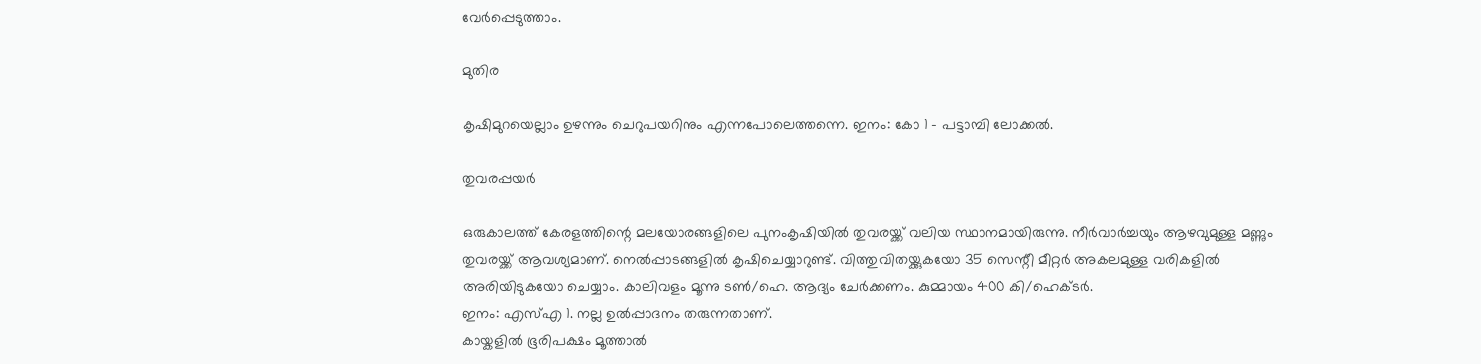വേര്‍പ്പെടുത്താം.

മുതിര

കൃഷിമുറയെല്ലാം ഉഴന്നും ചെറുപയറിനും എന്നപോലെത്തന്നെ. ഇനം: കോ 1 – പട്ടാമ്പി ലോക്കല്‍.

തുവരപ്പയര്‍

ഒരുകാലത്ത് കേരളത്തിന്റെ മലയോരങ്ങളിലെ പുനംകൃഷിയില്‍ തുവരയ്ക്ക് വലിയ സ്ഥാനമായിരുന്നു. നീര്‍വാര്‍ച്ചയും ആഴവുമുള്ള മണ്ണും തുവരയ്ക്ക് ആവശ്യമാണ്. നെല്‍പ്പാടങ്ങളില്‍ കൃഷിചെയ്യാറുണ്ട്. വിത്തുവിതയ്ക്കുകയോ 35 സെന്റീ മീറ്റര്‍ അകലമുള്ള വരികളില്‍ അരിയിടുകയോ ചെയ്യാം. കാലിവളം മൂന്നു ടണ്‍/ഹെ. ആദ്യം ചേര്‍ക്കണം. കുമ്മായം 400 കി/ഹെക്ടര്‍.
ഇനം: എസ്എ 1. നല്ല ഉല്‍പ്പാദനം തരുന്നതാണ്.
കായ്കളില്‍ ഭൂരിപക്ഷം മൂത്താല്‍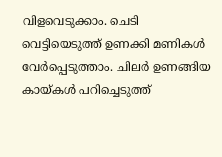വിളവെടുക്കാം. ചെടി വെട്ടിയെടുത്ത് ഉണക്കി മണികള്‍ വേര്‍പ്പെടുത്താം. ചിലര്‍ ഉണങ്ങിയ കായ്കള്‍ പറിച്ചെടുത്ത്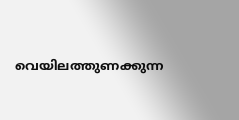വെയിലത്തുണക്കുന്ന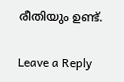രീതിയും ഉണ്ട്.

Leave a Reply